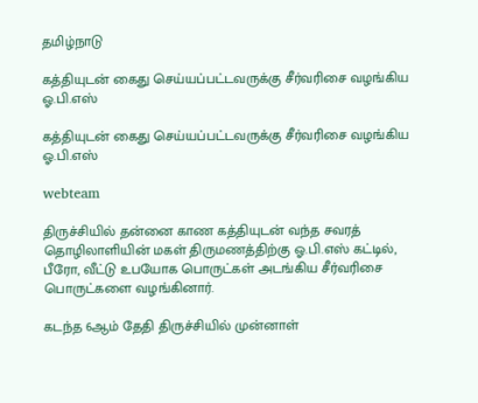தமிழ்நாடு

கத்தியுடன் கைது செய்யப்பட்டவருக்கு சீர்வரிசை வழங்கிய ஓ.பி.எஸ்

கத்தியுடன் கைது செய்யப்பட்டவருக்கு சீர்வரிசை வழங்கிய ஓ.பி.எஸ்

webteam

திருச்சியில் தன்னை காண கத்தியுடன் வந்த சவரத் தொழிலாளியின் மகள் திருமணத்திற்கு ஓ.பி.எஸ் கட்டில், பீரோ, வீட்டு உபயோக பொருட்கள் அடங்கிய சீர்வரிசை பொருட்களை வழங்கினார்.

கடந்த 6ஆம் தேதி திருச்சியில் முன்னாள்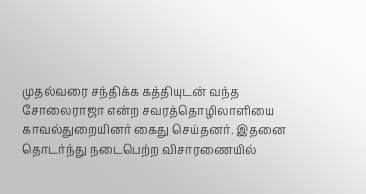முதல்வரை சந்திக்க கத்தியுடன் வந்த சோலைராஜா என்ற சவரத்தொழிலாளியை காவல்துறையினர் கைது செய்தனர். இதனை தொடர்ந்து நடைபெற்ற விசாரணையில்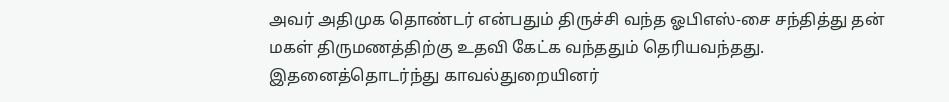அவர் அதிமுக தொண்டர் என்பதும் திருச்சி வந்த ஓபிஎஸ்-சை சந்தித்து தன் மகள் திருமணத்திற்கு உதவி கேட்க வந்ததும் தெரியவந்தது. இதனைத்தொடர்ந்து காவல்துறையினர்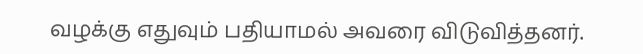வழக்கு எதுவும் பதியாமல் அவரை விடுவித்தனர்.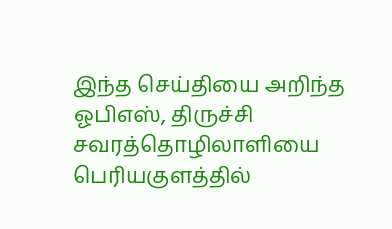இந்த செய்தியை அறிந்த ஓபிஎஸ், திருச்சி சவரத்தொழிலாளியை பெரியகுளத்தில்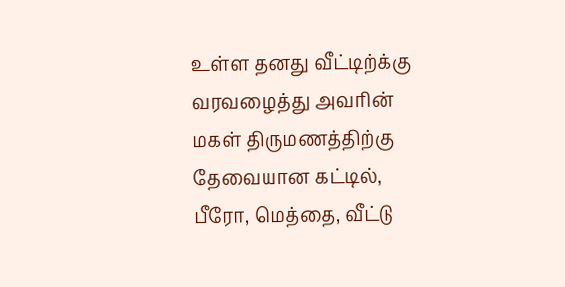உள்ள தனது வீட்டிற்க்கு வரவழைத்து அவரின் மகள் திருமணத்திற்கு தேவையான கட்டில், பீரோ, மெத்தை, வீட்டு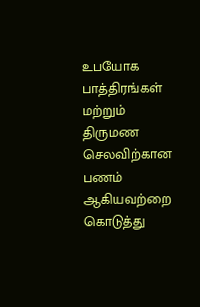உபயோக பாத்திரங்கள் மற்றும் திருமண செலவிற்கான பணம் ஆகியவற்றை கொடுத்து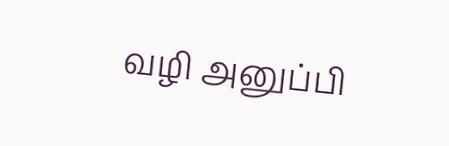வழி அனுப்பி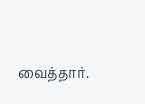வைத்தார்.